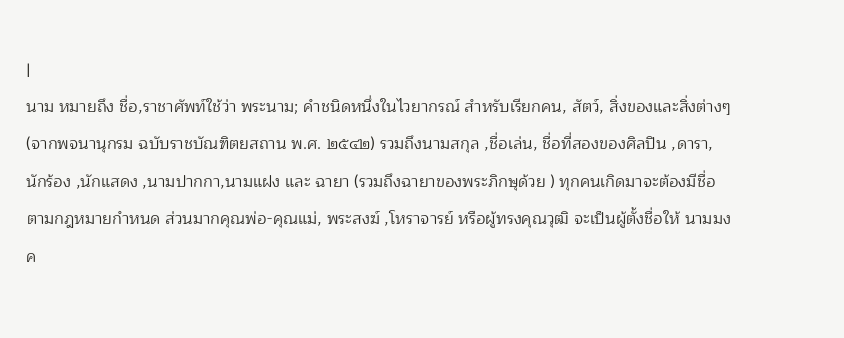|
นาม หมายถึง ชื่อ,ราชาศัพท์ใช้ว่า พระนาม; คำชนิดหนึ่งในไวยากรณ์ สำหรับเรียกคน, สัตว์, สิ่งของและสิ่งต่างๆ (จากพจนานุกรม ฉบับราชบัณฑิตยสถาน พ.ศ. ๒๕๔๒) รวมถึงนามสกุล ,ชื่อเล่น, ชื่อที่สองของศิลปิน ,ดารา,นักร้อง ,นักแสดง ,นามปากกา,นามแฝง และ ฉายา (รวมถึงฉายาของพระภิกษุด้วย ) ทุกคนเกิดมาจะต้องมีชื่อ ตามกฎหมายกำหนด ส่วนมากคุณพ่อ-คุณแม่, พระสงฆ์ ,โหราจารย์ หรือผู้ทรงคุณวุฒิ จะเป็นผู้ตั้งชื่อให้ นามมงค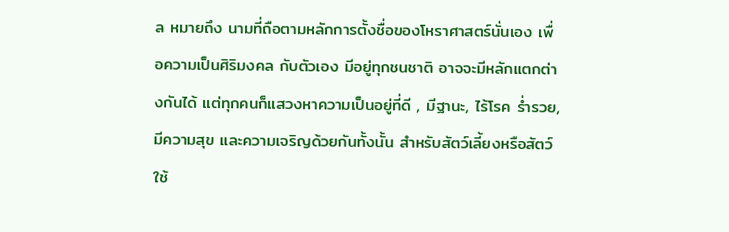ล หมายถึง นามที่ถือตามหลักการตั้งชื่อของโหราศาสตร์นั่นเอง เพื่อความเป็นศิริมงคล กับตัวเอง มีอยู่ทุกชนชาติ อาจจะมีหลักแตกต่างกันได้ แต่ทุกคนก็แสวงหาความเป็นอยู่ที่ดี , มีฐานะ, ไร้โรค ร่ำรวย, มีความสุข และความเจริญด้วยกันทั้งนั้น สำหรับสัตว์เลี้ยงหรือสัตว์ใช้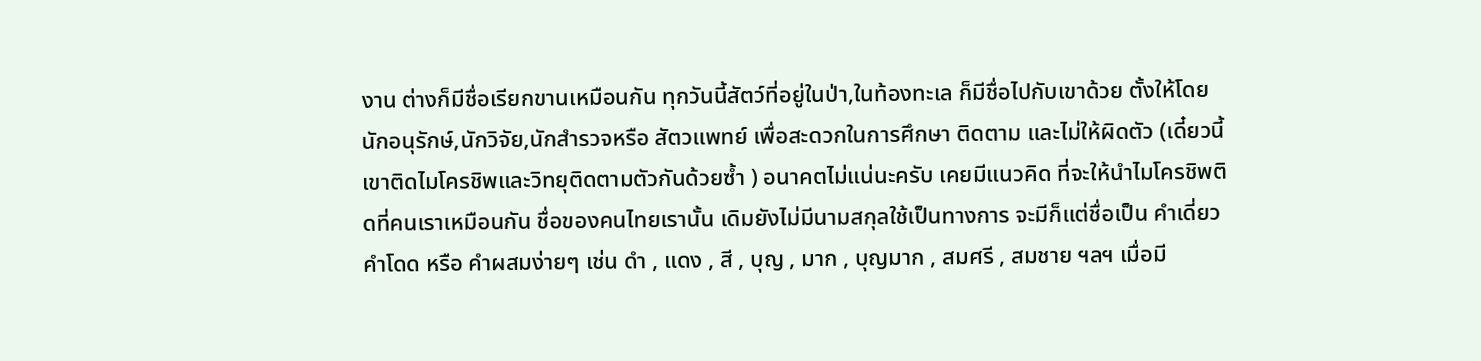งาน ต่างก็มีชื่อเรียกขานเหมือนกัน ทุกวันนี้สัตว์ที่อยู่ในป่า,ในท้องทะเล ก็มีชื่อไปกับเขาด้วย ตั้งให้โดย นักอนุรักษ์,นักวิจัย,นักสำรวจหรือ สัตวแพทย์ เพื่อสะดวกในการศึกษา ติดตาม และไม่ให้ผิดตัว (เดี๋ยวนี้เขาติดไมโครชิพและวิทยุติดตามตัวกันด้วยซ้ำ ) อนาคตไม่แน่นะครับ เคยมีแนวคิด ที่จะให้นำไมโครชิพติดที่คนเราเหมือนกัน ชื่อของคนไทยเรานั้น เดิมยังไม่มีนามสกุลใช้เป็นทางการ จะมีก็แต่ชื่อเป็น คำเดี่ยว คำโดด หรือ คำผสมง่ายๆ เช่น ดำ , แดง , สี , บุญ , มาก , บุญมาก , สมศรี , สมชาย ฯลฯ เมื่อมี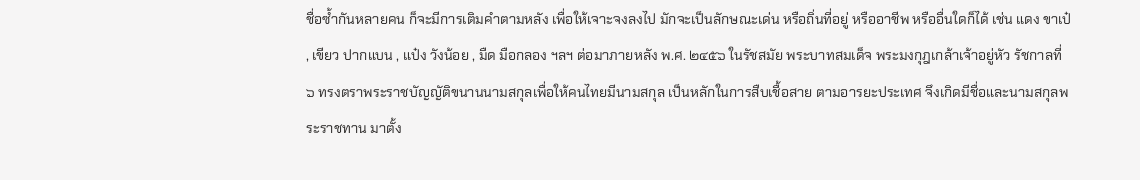ชื่อซ้ำกันหลายคน ก็จะมีการเติมคำตามหลัง เพื่อให้เจาะจงลงไป มักจะเป็นลักษณะเด่น หรือถิ่นที่อยู่ หรืออาชีพ หรืออื่นใดก็ได้ เช่น แดง ขาเป๋ , เขียว ปากแบน , แป๋ง วังน้อย , มืด มือกลอง ฯลฯ ต่อมาภายหลัง พ.ศ. ๒๔๕๖ ในรัชสมัย พระบาทสมเด็จ พระมงกุฎเกล้าเจ้าอยู่หัว รัชกาลที่ ๖ ทรงตราพระราชบัญญัติขนานนามสกุลเพื่อให้คนไทยมีนามสกุล เป็นหลักในการสืบเชื้อสาย ตามอารยะประเทศ จึงเกิดมีชื่อและนามสกุลพระราชทาน มาตั้ง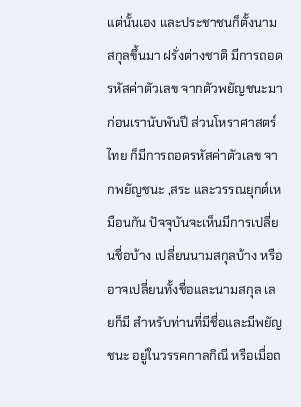แต่นั้นเอง และประชาชนก็ตั้งนามสกุลขึ้นมา ฝรั่งต่างชาติ มีการถอดรหัสค่าตัวเลข จากตัวพยัญชนะมาก่อนเรานับพันปี ส่วนโหราศาสตร์ไทย ก็มีการถอดรหัสค่าตัวเลข จากพยัญชนะ ,สระ และวรรณยุกต์เหมือนกัน ปัจจุบันจะเห็นมีการเปลี่ยนชื่อบ้าง เปลี่ยนนามสกุลบ้าง หรืออาจเปลี่ยนทั้งชื่อและนามสกุล เลยก็มี สำหรับท่านที่มีชื่อและมีพยัญชนะ อยู่ในวรรคกาลกิณี หรือเมื่อถ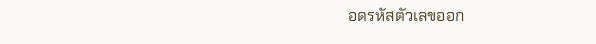อดรหัสตัวเลขออก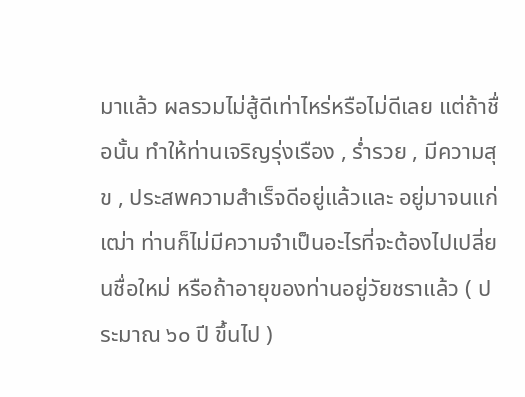มาแล้ว ผลรวมไม่สู้ดีเท่าไหร่หรือไม่ดีเลย แต่ถ้าชื่อนั้น ทำให้ท่านเจริญรุ่งเรือง , ร่ำรวย , มีความสุข , ประสพความสำเร็จดีอยู่แล้วและ อยู่มาจนแก่เฒ่า ท่านก็ไม่มีความจำเป็นอะไรที่จะต้องไปเปลี่ยนชื่อใหม่ หรือถ้าอายุของท่านอยู่วัยชราแล้ว ( ประมาณ ๖๐ ปี ขึ้นไป )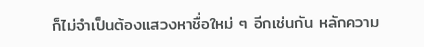ก็ไม่จำเป็นต้องแสวงหาชื่อใหม่ ๆ อีกเช่นกัน หลักความ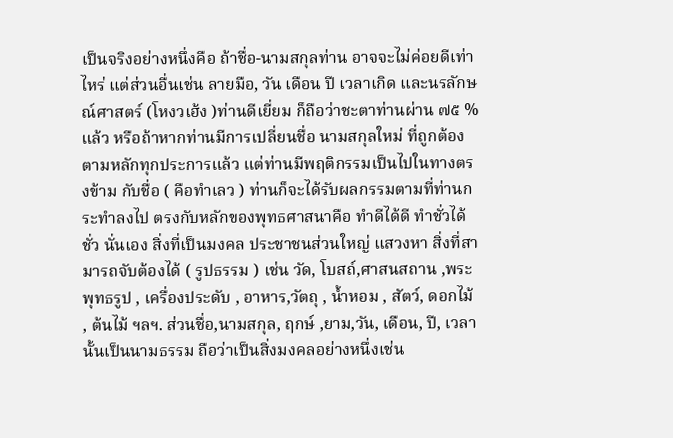เป็นจริงอย่างหนึ่งคือ ถ้าชื่อ-นามสกุลท่าน อาจจะไม่ค่อยดีเท่าไหร่ แต่ส่วนอื่นเช่น ลายมือ, วัน เดือน ปี เวลาเกิด และนรลักษณ์ศาสตร์ (โหงวเฮ้ง )ท่านดีเยี่ยม ก็ถือว่าชะตาท่านผ่าน ๗๕ % แล้ว หรือถ้าหากท่านมีการเปลี่ยนชื่อ นามสกุลใหม่ ที่ถูกต้องตามหลักทุกประการแล้ว แต่ท่านมีพฤติกรรมเป็นไปในทางตรงข้าม กับชื่อ ( คือทำเลว ) ท่านก็จะได้รับผลกรรมตามที่ท่านกระทำลงไป ตรงกับหลักของพุทธศาสนาคือ ทำดีได้ดี ทำชั่วได้ชั่ว นั่นเอง สิ่งที่เป็นมงคล ประชาชนส่วนใหญ่ แสวงหา สิ่งที่สามารถจับต้องได้ ( รูปธรรม ) เช่น วัด, โบสถ์,ศาสนสถาน ,พระพุทธรูป , เครื่องประดับ , อาหาร,วัตถุ , น้ำหอม , สัตว์, ดอกไม้ , ต้นไม้ ฯลฯ. ส่วนชื่อ,นามสกุล, ฤกษ์ ,ยาม,วัน, เดือน, ปี, เวลา นั้นเป็นนามธรรม ถือว่าเป็นสิ่งมงคลอย่างหนึ่งเช่น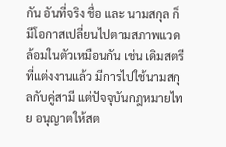กัน อันที่จริง ชื่อ และ นามสกุล ก็มีโอกาสเปลี่ยนไปตามสภาพแวดล้อมในตัวเหมือนกัน เช่น เดิมสตรีที่แต่งงานแล้ว มีการไปใช้นามสกุลกับคู่สามี แต่ปัจจุบันกฎหมายไทย อนุญาตให้สต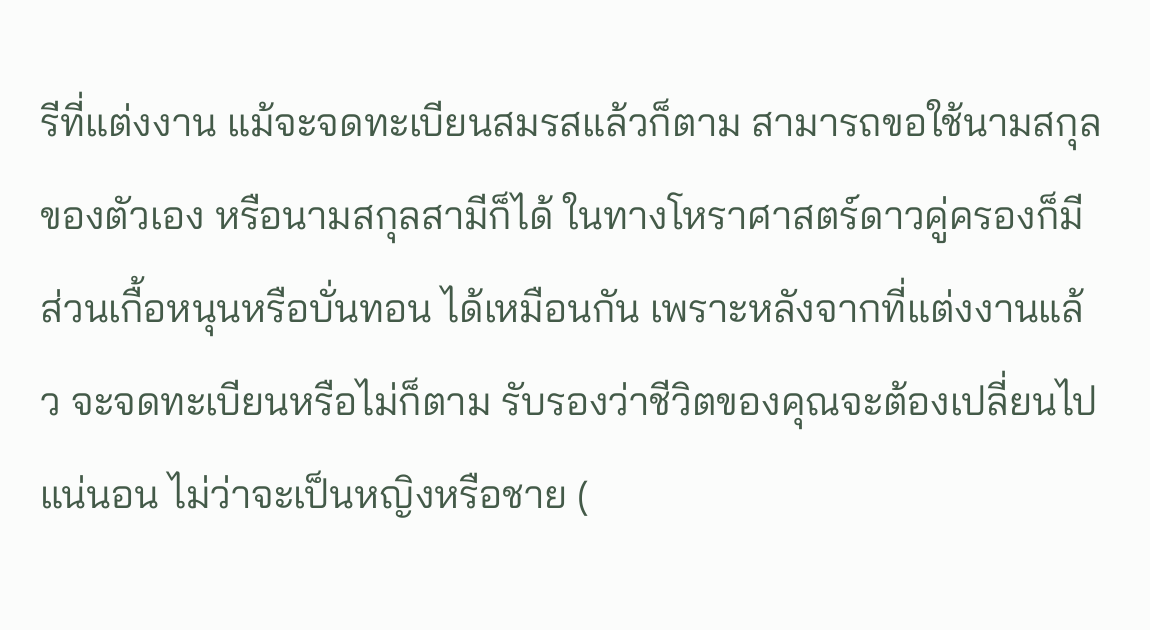รีที่แต่งงาน แม้จะจดทะเบียนสมรสแล้วก็ตาม สามารถขอใช้นามสกุลของตัวเอง หรือนามสกุลสามีก็ได้ ในทางโหราศาสตร์ดาวคู่ครองก็มีส่วนเกื้อหนุนหรือบั่นทอน ได้เหมือนกัน เพราะหลังจากที่แต่งงานแล้ว จะจดทะเบียนหรือไม่ก็ตาม รับรองว่าชีวิตของคุณจะต้องเปลี่ยนไปแน่นอน ไม่ว่าจะเป็นหญิงหรือชาย (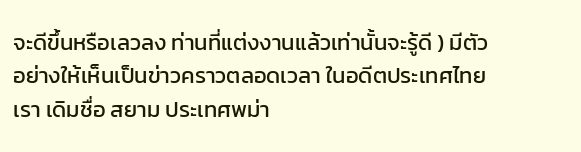จะดีขึ้นหรือเลวลง ท่านที่แต่งงานแล้วเท่านั้นจะรู้ดี ) มีตัวอย่างให้เห็นเป็นข่าวคราวตลอดเวลา ในอดีตประเทศไทยเรา เดิมชื่อ สยาม ประเทศพม่า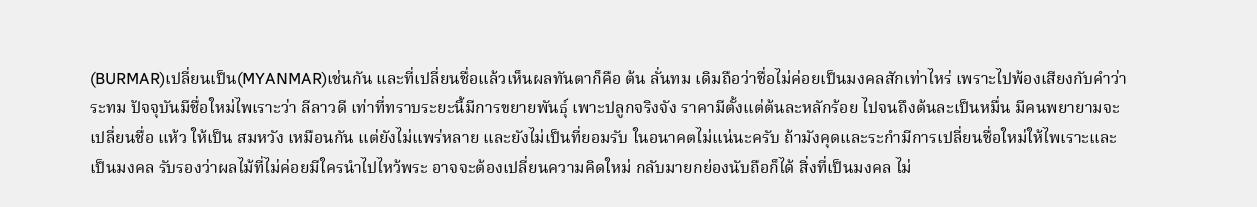(BURMAR)เปลี่ยนเป็น(MYANMAR)เช่นกัน และที่เปลี่ยนชื่อแล้วเห็นผลทันตาก็คือ ต้น ลั่นทม เดิมถือว่าชื่อไม่ค่อยเป็นมงคลสักเท่าไหร่ เพราะไปพ้องเสียงกับคำว่า ระทม ปัจจุบันมีชื่อใหม่ไพเราะว่า ลีลาวดี เท่าที่ทราบระยะนี้มีการขยายพันธุ์ เพาะปลูกจริงจัง ราคามีตั้งแต่ต้นละหลักร้อย ไปจนถึงต้นละเป็นหมื่น มีคนพยายามจะเปลี่ยนชื่อ แห้ว ให้เป็น สมหวัง เหมือนกัน แต่ยังไม่แพร่หลาย และยังไม่เป็นที่ยอมรับ ในอนาคตไม่แน่นะครับ ถ้ามังคุดและระกำมีการเปลี่ยนชื่อใหม่ให้ไพเราะและเป็นมงคล รับรองว่าผลไม้ที่ไม่ค่อยมีใครนำไปไหว้พระ อาจจะต้องเปลี่ยนความคิดใหม่ กลับมายกย่องนับถือก็ได้ สิ่งที่เป็นมงคล ไม่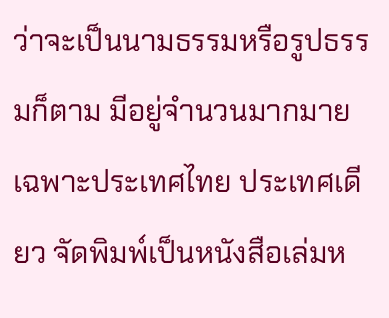ว่าจะเป็นนามธรรมหรือรูปธรรมก็ตาม มีอยู่จำนวนมากมาย เฉพาะประเทศไทย ประเทศเดียว จัดพิมพ์เป็นหนังสือเล่มห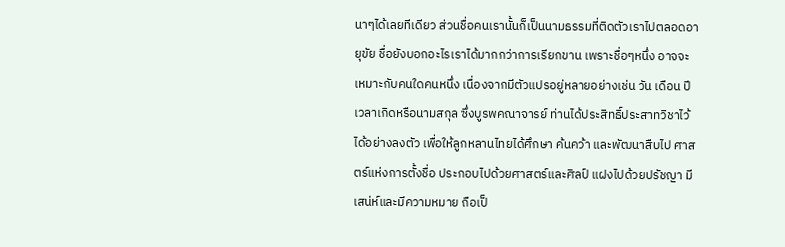นาๆได้เลยทีเดียว ส่วนชื่อคนเรานั้นก็เป็นนามธรรมที่ติดตัวเราไปตลอดอายุขัย ชื่อยังบอกอะไรเราได้มากกว่าการเรียกขาน เพราะชื่อๆหนึ่ง อาจจะเหมาะกับคนใดคนหนึ่ง เนื่องจากมีตัวแปรอยู่หลายอย่างเช่น วัน เดือน ปี เวลาเกิดหรือนามสกุล ซึ่งบูรพคณาจารย์ ท่านได้ประสิทธิ์ประสาทวิชาไว้ได้อย่างลงตัว เพื่อให้ลูกหลานไทยได้ศึกษา ค้นคว้า และพัฒนาสืบไป ศาสตร์แห่งการตั้งชื่อ ประกอบไปด้วยศาสตร์และศิลป์ แฝงไปด้วยปรัชญา มีเสน่ห์และมีความหมาย ถือเป็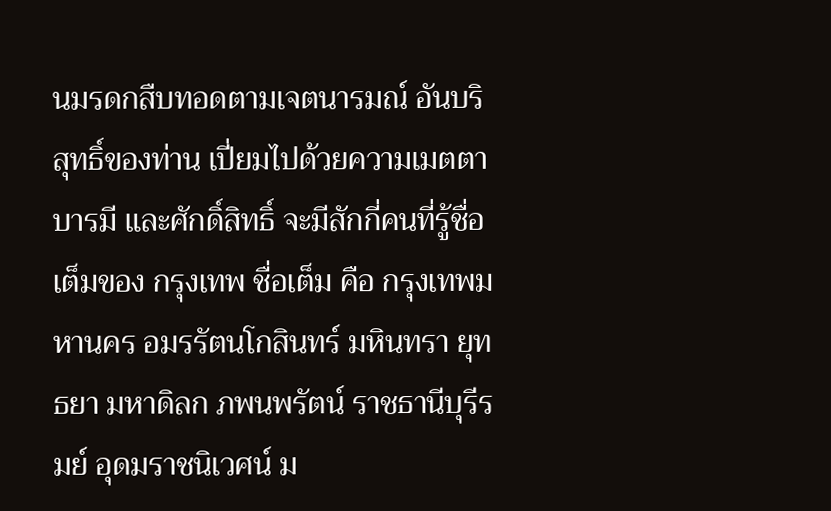นมรดกสืบทอดตามเจตนารมณ์ อันบริสุทธิ์ของท่าน เปี่ยมไปด้วยความเมตตา บารมี และศักดิ์สิทธิ์ จะมีสักกี่คนที่รู้ชื่อเต็มของ กรุงเทพ ชื่อเต็ม คือ กรุงเทพมหานคร อมรรัตนโกสินทร์ มหินทรา ยุทธยา มหาดิลก ภพนพรัตน์ ราชธานีบุรีรมย์ อุดมราชนิเวศน์ ม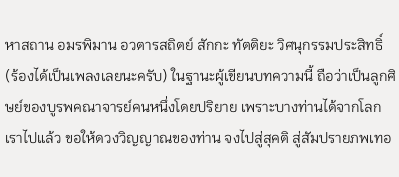หาสถาน อมรพิมาน อวตารสถิตย์ สักกะ ทัตติยะ วิศนุกรรมประสิทธิ์ (ร้องได้เป็นเพลงเลยนะครับ) ในฐานะผู้เขียนบทความนี้ ถือว่าเป็นลูกศิษย์ของบูรพคณาจารย์คนหนึ่งโดยปริยาย เพราะบางท่านได้จากโลกเราไปแล้ว ขอให้ดวงวิญญาณของท่าน จงไปสู่สุคติ สู่สัมปรายภพเทอ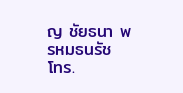ญ ชัยธนา พรหมธนรัช
โทร.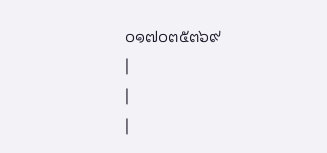๐๑๗๐๓๕๓๖๙
|
|
|